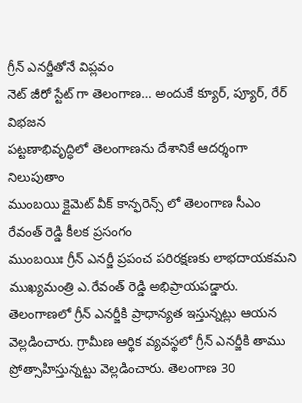గ్రీన్ ఎనర్జీతోనే విప్లవం
నెట్ జీరో స్టేట్ గా తెలంగాణ… అందుకే క్యూర్, ప్యూర్, రేర్ విభజన
పట్టణాభివృద్ధిలో తెలంగాణను దేశానికే ఆదర్శంగా నిలుపుతాం
ముంబయి క్లైమెట్ వీక్ కాన్ఫరెన్స్ లో తెలంగాణ సీఎం రేవంత్ రెడ్డి కీలక ప్రసంగం
ముంబయిః గ్రీన్ ఎనర్జీ ప్రపంచ పరిరక్షణకు లాభదాయకమని ముఖ్యమంత్రి ఎ.రేవంత్ రెడ్డి అభిప్రాయపడ్డారు. తెలంగాణలో గ్రీన్ ఎనర్జీకి ప్రాధాన్యత ఇస్తున్నట్లు ఆయన వెల్లడించారు. గ్రామీణ ఆర్థిక వ్యవస్థలో గ్రీన్ ఎనర్జీకి తాము ప్రోత్సాహిస్తున్నట్టు వెల్లడించారు. తెలంగాణ 30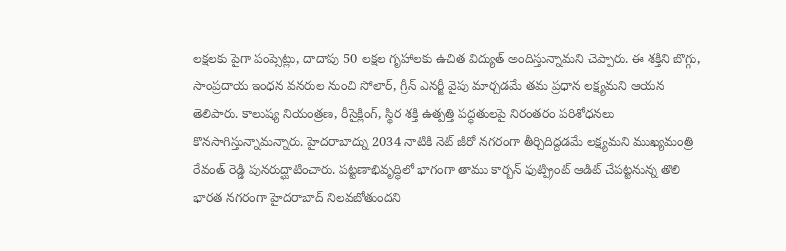లక్షలకు పైగా పంప్సెట్లు, దాదాపు 50 లక్షల గృహాలకు ఉచిత విద్యుత్ అందిస్తున్నామని చెప్పారు. ఈ శక్తిని బొగ్గు, సాంప్రదాయ ఇంధన వనరుల నుంచి సోలార్, గ్రీన్ ఎనర్జీ వైపు మార్చడమే తమ ప్రధాన లక్ష్యమని ఆయన తెలిపారు. కాలుష్య నియంత్రణ, రీసైక్లింగ్, స్థిర శక్తి ఉత్పత్తి పద్ధతులపై నిరంతరం పరిశోధనలు కొనసాగిస్తున్నామన్నారు. హైదరాబాద్ను 2034 నాటికి నెట్ జీరో నగరంగా తీర్చిదిద్దడమే లక్ష్యమని ముఖ్యమంత్రి రేవంత్ రెడ్డి పునరుద్ఘాటించారు. పట్టణాభివృద్ధిలో భాగంగా తాము కార్బన్ ఫుట్ప్రింట్ ఆడిట్ చేపట్టనున్న తొలి భారత నగరంగా హైదరాబాద్ నిలవబోతుందని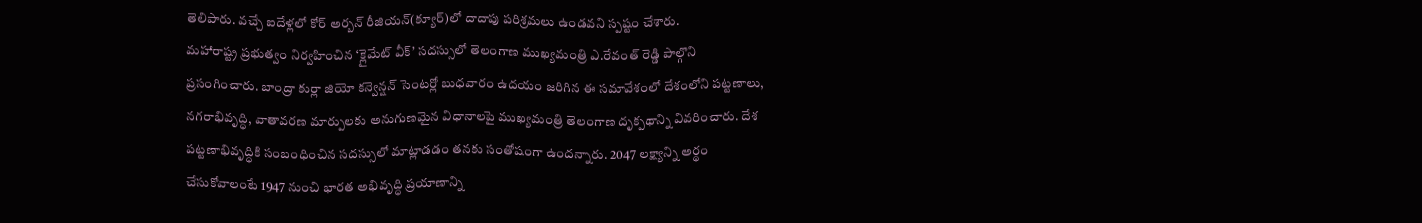తెలిపారు. వచ్చే ఐదేళ్లలో కోర్ అర్బన్ రీజియన్(క్యూర్)లో దాదాపు పరిశ్రమలు ఉండవని స్పష్టం చేశారు.
మహారాష్ట్ర ప్రభుత్వం నిర్వహించిన ‘క్లైమేట్ వీక్’ సదస్సులో తెలంగాణ ముఖ్యమంత్రి ఎ.రేవంత్ రెడ్డి పాల్గొని ప్రసంగించారు. బాంద్రా కుర్లా జియో కన్వెన్షన్ సెంటర్లో బుధవారం ఉదయం జరిగిన ఈ సమావేశంలో దేశంలోని పట్టణాలు, నగరాభివృద్ధి, వాతావరణ మార్పులకు అనుగుణమైన విధానాలపై ముఖ్యమంత్రి తెలంగాణ దృక్పథాన్ని వివరించారు. దేశ పట్టణాభివృద్ధికి సంబంధించిన సదస్సులో మాట్లాడడం తనకు సంతోషంగా ఉందన్నారు. 2047 లక్ష్యాన్ని అర్థం చేసుకోవాలంటే 1947 నుంచి భారత అభివృద్ధి ప్రయాణాన్ని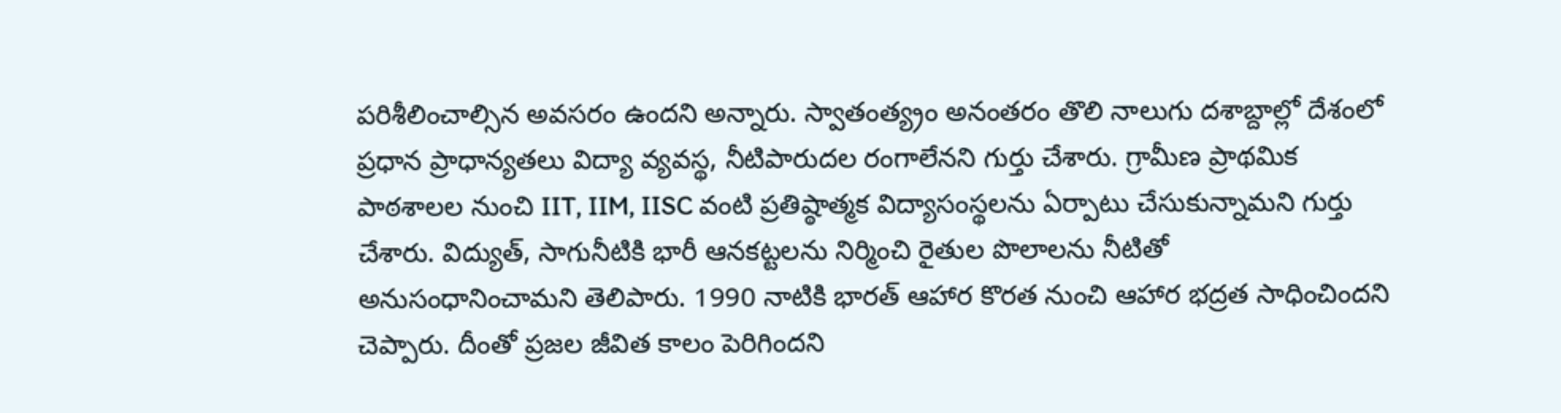పరిశీలించాల్సిన అవసరం ఉందని అన్నారు. స్వాతంత్య్రం అనంతరం తొలి నాలుగు దశాబ్దాల్లో దేశంలో ప్రధాన ప్రాధాన్యతలు విద్యా వ్యవస్థ, నీటిపారుదల రంగాలేనని గుర్తు చేశారు. గ్రామీణ ప్రాథమిక పాఠశాలల నుంచి IIT, IIM, IISC వంటి ప్రతిష్ఠాత్మక విద్యాసంస్థలను ఏర్పాటు చేసుకున్నామని గుర్తు చేశారు. విద్యుత్, సాగునీటికి భారీ ఆనకట్టలను నిర్మించి రైతుల పొలాలను నీటితో అనుసంధానించామని తెలిపారు. 1990 నాటికి భారత్ ఆహార కొరత నుంచి ఆహార భద్రత సాధించిందని చెప్పారు. దీంతో ప్రజల జీవిత కాలం పెరిగిందని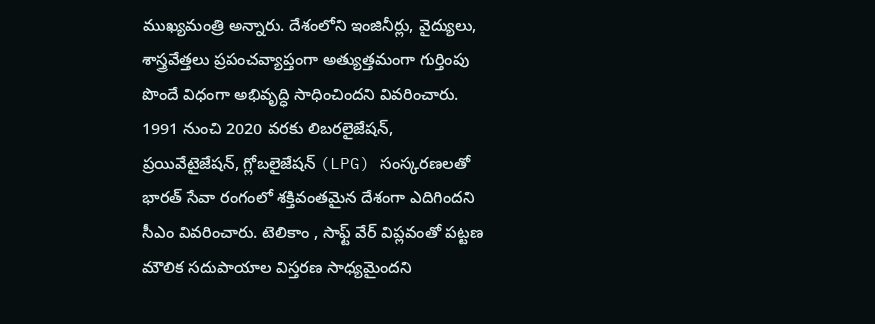ముఖ్యమంత్రి అన్నారు. దేశంలోని ఇంజినీర్లు, వైద్యులు, శాస్త్రవేత్తలు ప్రపంచవ్యాప్తంగా అత్యుత్తమంగా గుర్తింపు పొందే విధంగా అభివృద్ధి సాధించిందని వివరించారు. 1991 నుంచి 2020 వరకు లిబరలైజేషన్, ప్రయివేటైజేషన్, గ్లోబలైజేషన్ (LPG) సంస్కరణలతో భారత్ సేవా రంగంలో శక్తివంతమైన దేశంగా ఎదిగిందని సీఎం వివరించారు. టెలికాం , సాఫ్ట్ వేర్ విప్లవంతో పట్టణ మౌలిక సదుపాయాల విస్తరణ సాధ్యమైందని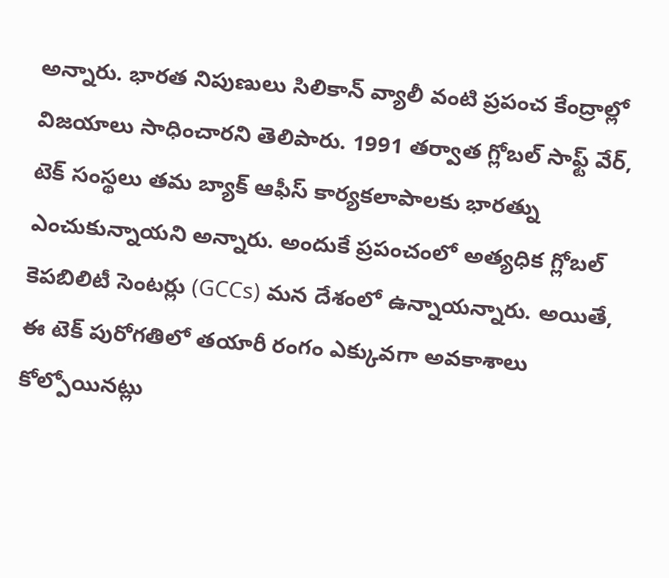అన్నారు. భారత నిపుణులు సిలికాన్ వ్యాలీ వంటి ప్రపంచ కేంద్రాల్లో విజయాలు సాధించారని తెలిపారు. 1991 తర్వాత గ్లోబల్ సాఫ్ట్ వేర్, టెక్ సంస్థలు తమ బ్యాక్ ఆఫీస్ కార్యకలాపాలకు భారత్ను ఎంచుకున్నాయని అన్నారు. అందుకే ప్రపంచంలో అత్యధిక గ్లోబల్ కెపబిలిటీ సెంటర్లు (GCCs) మన దేశంలో ఉన్నాయన్నారు. అయితే, ఈ టెక్ పురోగతిలో తయారీ రంగం ఎక్కువగా అవకాశాలు కోల్పోయినట్లు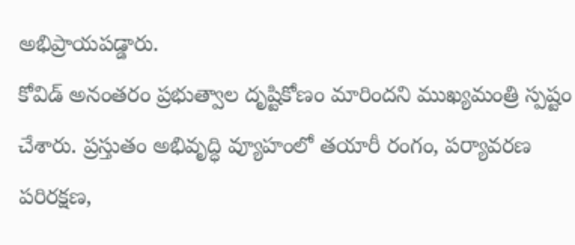అభిప్రాయపడ్డారు.
కోవిడ్ అనంతరం ప్రభుత్వాల దృష్టికోణం మారిందని ముఖ్యమంత్రి స్పష్టం చేశారు. ప్రస్తుతం అభివృద్ధి వ్యూహంలో తయారీ రంగం, పర్యావరణ పరిరక్షణ,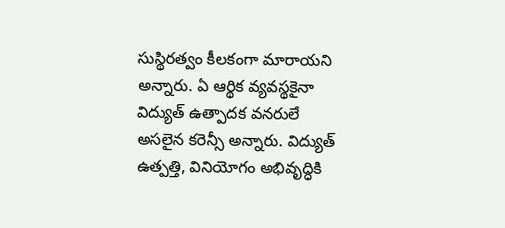సుస్థిరత్వం కీలకంగా మారాయని అన్నారు. ఏ ఆర్థిక వ్యవస్థకైనా విద్యుత్ ఉత్పాదక వనరులే అసలైన కరెన్సీ అన్నారు. విద్యుత్ ఉత్పత్తి, వినియోగం అభివృద్ధికి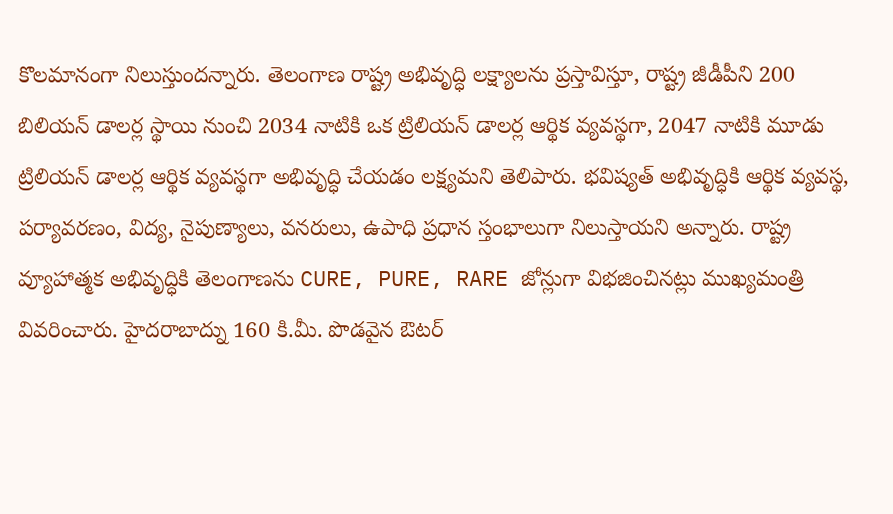కొలమానంగా నిలుస్తుందన్నారు. తెలంగాణ రాష్ట్ర అభివృద్ధి లక్ష్యాలను ప్రస్తావిస్తూ, రాష్ట్ర జీడీపీని 200 బిలియన్ డాలర్ల స్థాయి నుంచి 2034 నాటికి ఒక ట్రిలియన్ డాలర్ల ఆర్థిక వ్యవస్థగా, 2047 నాటికి మూడు ట్రిలియన్ డాలర్ల ఆర్థిక వ్యవస్థగా అభివృద్ధి చేయడం లక్ష్యమని తెలిపారు. భవిష్యత్ అభివృద్ధికి ఆర్థిక వ్యవస్థ, పర్యావరణం, విద్య, నైపుణ్యాలు, వనరులు, ఉపాధి ప్రధాన స్తంభాలుగా నిలుస్తాయని అన్నారు. రాష్ట్ర వ్యూహాత్మక అభివృద్ధికి తెలంగాణను CURE, PURE, RARE జోన్లుగా విభజించినట్లు ముఖ్యమంత్రి వివరించారు. హైదరాబాద్ను 160 కి.మీ. పొడవైన ఔటర్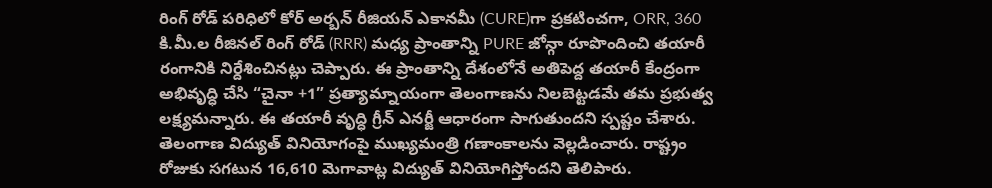రింగ్ రోడ్ పరిధిలో కోర్ అర్బన్ రీజియన్ ఎకానమీ (CURE)గా ప్రకటించగా, ORR, 360 కి.మీ.ల రీజినల్ రింగ్ రోడ్ (RRR) మధ్య ప్రాంతాన్ని PURE జోన్గా రూపొందించి తయారీ రంగానికి నిర్దేశించినట్లు చెప్పారు. ఈ ప్రాంతాన్ని దేశంలోనే అతిపెద్ద తయారీ కేంద్రంగా అభివృద్ధి చేసి “చైనా +1” ప్రత్యామ్నాయంగా తెలంగాణను నిలబెట్టడమే తమ ప్రభుత్వ లక్ష్యమన్నారు. ఈ తయారీ వృద్ధి గ్రీన్ ఎనర్జీ ఆధారంగా సాగుతుందని స్పష్టం చేశారు.
తెలంగాణ విద్యుత్ వినియోగంపై ముఖ్యమంత్రి గణాంకాలను వెల్లడించారు. రాష్ట్రం రోజుకు సగటున 16,610 మెగావాట్ల విద్యుత్ వినియోగిస్తోందని తెలిపారు.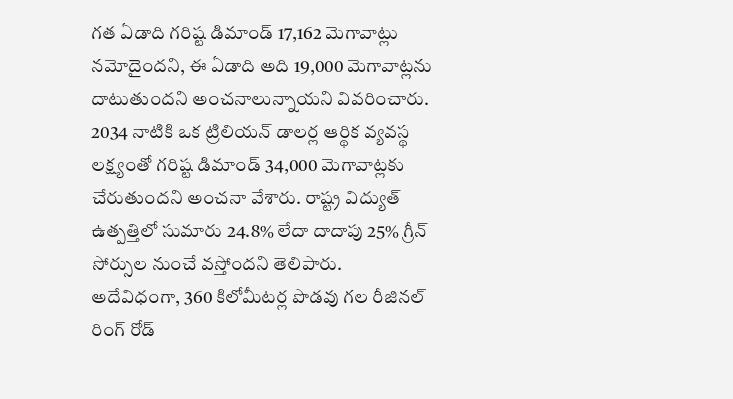గత ఏడాది గరిష్ట డిమాండ్ 17,162 మెగావాట్లు నమోదైందని, ఈ ఏడాది అది 19,000 మెగావాట్లను దాటుతుందని అంచనాలున్నాయని వివరించారు. 2034 నాటికి ఒక ట్రిలియన్ డాలర్ల ఆర్థిక వ్యవస్థ లక్ష్యంతో గరిష్ట డిమాండ్ 34,000 మెగావాట్లకు చేరుతుందని అంచనా వేశారు. రాష్ట్ర విద్యుత్ ఉత్పత్తిలో సుమారు 24.8% లేదా దాదాపు 25% గ్రీన్ సోర్సుల నుంచే వస్తోందని తెలిపారు.
అదేవిధంగా, 360 కిలోమీటర్ల పొడవు గల రీజినల్ రింగ్ రోడ్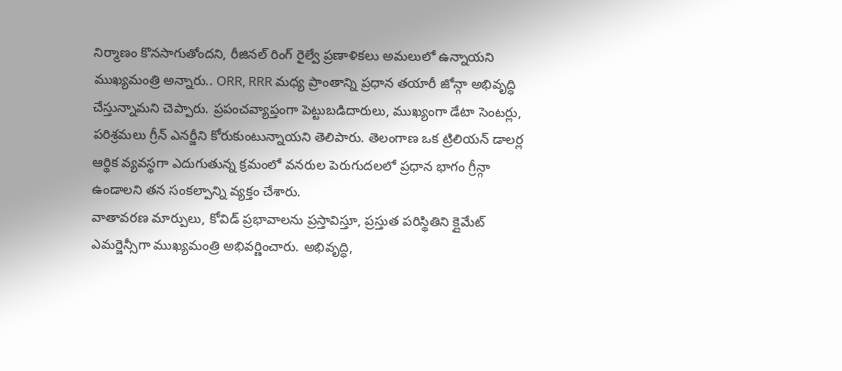నిర్మాణం కొనసాగుతోందని, రీజినల్ రింగ్ రైల్వే ప్రణాళికలు అమలులో ఉన్నాయని ముఖ్యమంత్రి అన్నారు.. ORR, RRR మధ్య ప్రాంతాన్ని ప్రధాన తయారీ జోన్గా అభివృద్ధి చేస్తున్నామని చెప్పారు. ప్రపంచవ్యాప్తంగా పెట్టుబడిదారులు, ముఖ్యంగా డేటా సెంటర్లు, పరిశ్రమలు గ్రీన్ ఎనర్జీని కోరుకుంటున్నాయని తెలిపారు. తెలంగాణ ఒక ట్రిలియన్ డాలర్ల ఆర్థిక వ్యవస్థగా ఎదుగుతున్న క్రమంలో వనరుల పెరుగుదలలో ప్రధాన భాగం గ్రీన్గా ఉండాలని తన సంకల్పాన్ని వ్యక్తం చేశారు.
వాతావరణ మార్పులు, కోవిడ్ ప్రభావాలను ప్రస్తావిస్తూ, ప్రస్తుత పరిస్థితిని క్లైమేట్ ఎమర్జెన్సీగా ముఖ్యమంత్రి అభివర్ణించారు. అభివృద్ధి,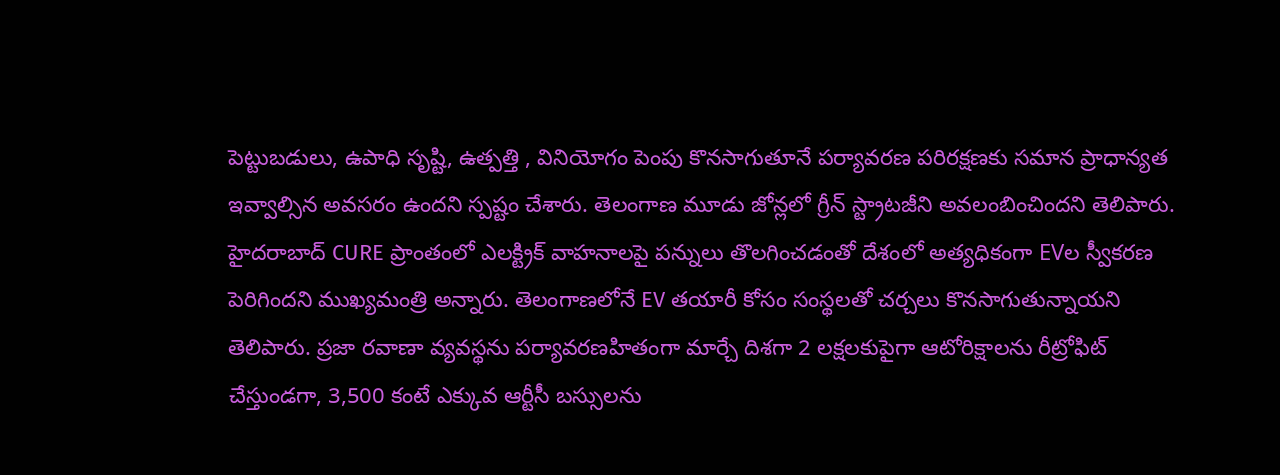పెట్టుబడులు, ఉపాధి సృష్టి, ఉత్పత్తి , వినియోగం పెంపు కొనసాగుతూనే పర్యావరణ పరిరక్షణకు సమాన ప్రాధాన్యత ఇవ్వాల్సిన అవసరం ఉందని స్పష్టం చేశారు. తెలంగాణ మూడు జోన్లలో గ్రీన్ స్ట్రాటజీని అవలంబించిందని తెలిపారు. హైదరాబాద్ CURE ప్రాంతంలో ఎలక్ట్రిక్ వాహనాలపై పన్నులు తొలగించడంతో దేశంలో అత్యధికంగా EVల స్వీకరణ పెరిగిందని ముఖ్యమంత్రి అన్నారు. తెలంగాణలోనే EV తయారీ కోసం సంస్థలతో చర్చలు కొనసాగుతున్నాయని తెలిపారు. ప్రజా రవాణా వ్యవస్థను పర్యావరణహితంగా మార్చే దిశగా 2 లక్షలకుపైగా ఆటోరిక్షాలను రీట్రోఫిట్ చేస్తుండగా, 3,500 కంటే ఎక్కువ ఆర్టీసీ బస్సులను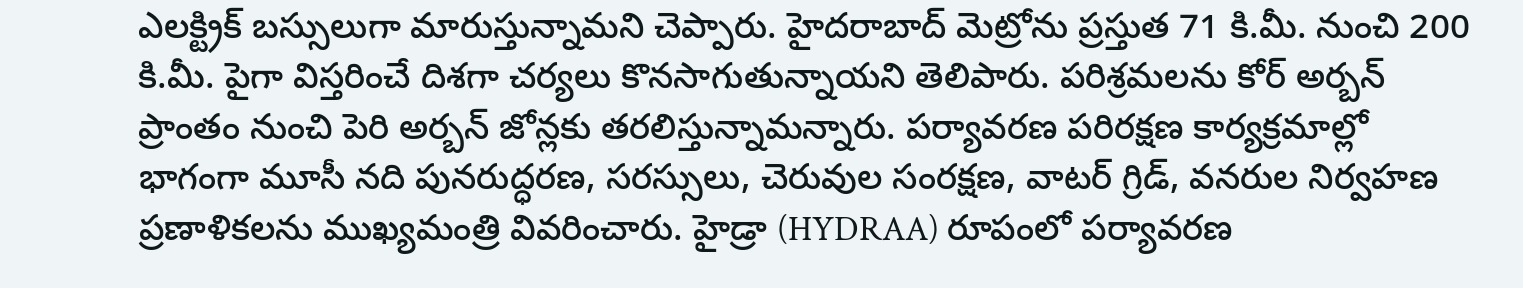ఎలక్ట్రిక్ బస్సులుగా మారుస్తున్నామని చెప్పారు. హైదరాబాద్ మెట్రోను ప్రస్తుత 71 కి.మీ. నుంచి 200 కి.మీ. పైగా విస్తరించే దిశగా చర్యలు కొనసాగుతున్నాయని తెలిపారు. పరిశ్రమలను కోర్ అర్బన్ ప్రాంతం నుంచి పెరి అర్బన్ జోన్లకు తరలిస్తున్నామన్నారు. పర్యావరణ పరిరక్షణ కార్యక్రమాల్లో భాగంగా మూసీ నది పునరుద్ధరణ, సరస్సులు, చెరువుల సంరక్షణ, వాటర్ గ్రిడ్, వనరుల నిర్వహణ ప్రణాళికలను ముఖ్యమంత్రి వివరించారు. హైడ్రా (HYDRAA) రూపంలో పర్యావరణ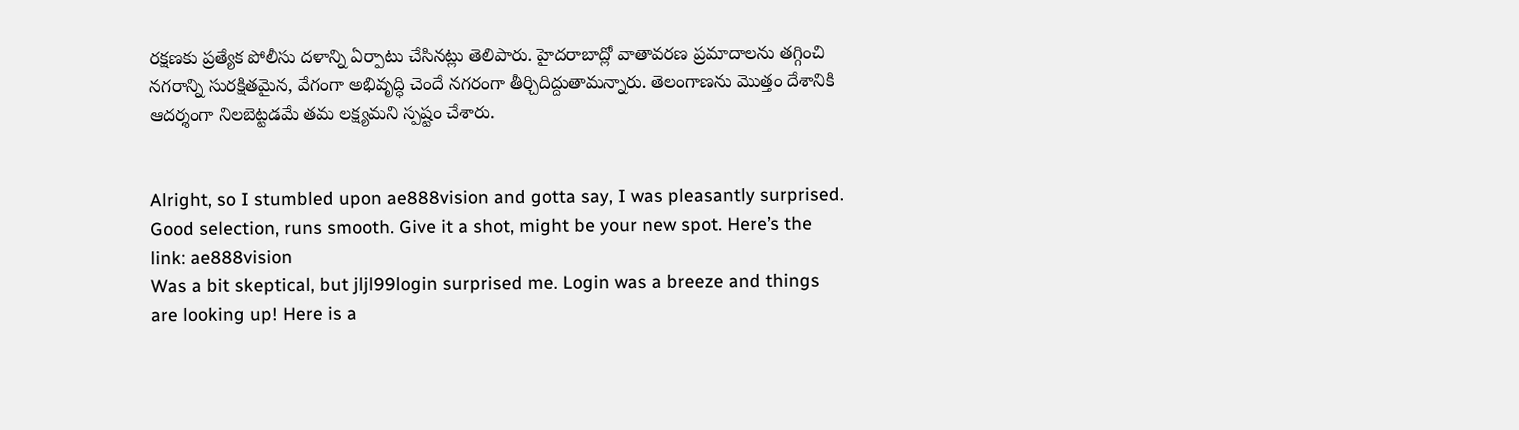రక్షణకు ప్రత్యేక పోలీసు దళాన్ని ఏర్పాటు చేసినట్లు తెలిపారు. హైదరాబాద్లో వాతావరణ ప్రమాదాలను తగ్గించి నగరాన్ని సురక్షితమైన, వేగంగా అభివృద్ధి చెందే నగరంగా తీర్చిదిద్దుతామన్నారు. తెలంగాణను మొత్తం దేశానికి ఆదర్శంగా నిలబెట్టడమే తమ లక్ష్యమని స్పష్టం చేశారు.


Alright, so I stumbled upon ae888vision and gotta say, I was pleasantly surprised. Good selection, runs smooth. Give it a shot, might be your new spot. Here’s the link: ae888vision
Was a bit skeptical, but jljl99login surprised me. Login was a breeze and things are looking up! Here is a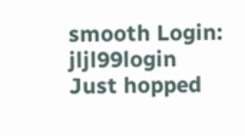smooth Login: jljl99login
Just hopped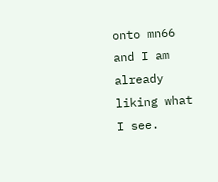onto mn66 and I am already liking what I see.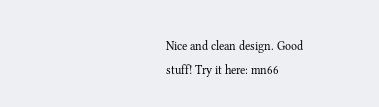Nice and clean design. Good stuff! Try it here: mn66